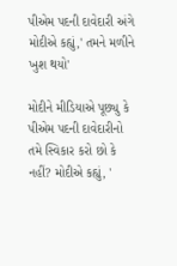પીએમ પદની દાવેદારી અંગે મોદીએ કહ્યું,' તમને મળીને ખુશ થયો'

મોદીને મીડિયાએ પૂછ્યુ કે પીએમ પદની દાવેદારીનો તમે સ્વિકાર કરો છો કે નહીં? મોદીએ કહ્યું, '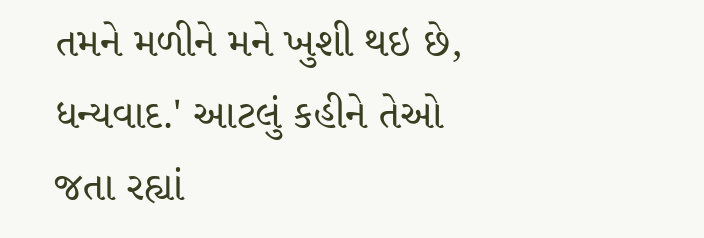તમને મળીને મને ખુશી થઇ છે, ધન્યવાદ.' આટલું કહીને તેઓ જતા રહ્યાં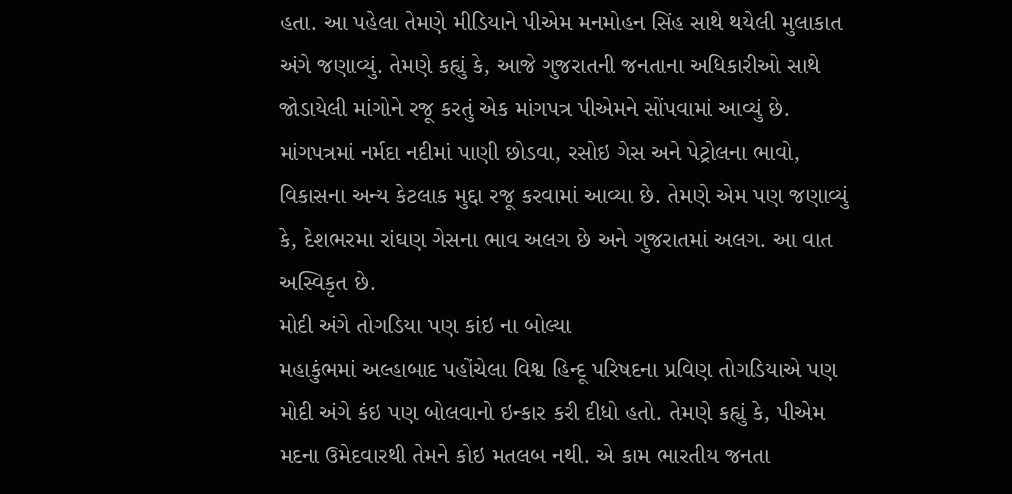હતા. આ પહેલા તેમણે મીડિયાને પીએમ મનમોહન સિંહ સાથે થયેલી મુલાકાત અંગે જણાવ્યું. તેમણે કહ્યું કે, આજે ગુજરાતની જનતાના અધિકારીઓ સાથે જોડાયેલી માંગોને રજૂ કરતું એક માંગપત્ર પીએમને સોંપવામાં આવ્યું છે.
માંગપત્રમાં નર્મદા નદીમાં પાણી છોડવા, રસોઇ ગેસ અને પેટ્રોલના ભાવો, વિકાસના અન્ય કેટલાક મુદ્દા રજૂ કરવામાં આવ્યા છે. તેમણે એમ પણ જણાવ્યું કે, દેશભરમા રાંઘણ ગેસના ભાવ અલગ છે અને ગુજરાતમાં અલગ. આ વાત અસ્વિકૃત છે.
મોદી અંગે તોગડિયા પણ કાંઇ ના બોલ્યા
મહાકુંભમાં અલ્હાબાદ પહોંચેલા વિશ્વ હિન્દૂ પરિષદના પ્રવિણ તોગડિયાએ પણ મોદી અંગે કંઇ પણ બોલવાનો ઇન્કાર કરી દીધો હતો. તેમણે કહ્યું કે, પીએમ મદના ઉમેદવારથી તેમને કોઇ મતલબ નથી. એ કામ ભારતીય જનતા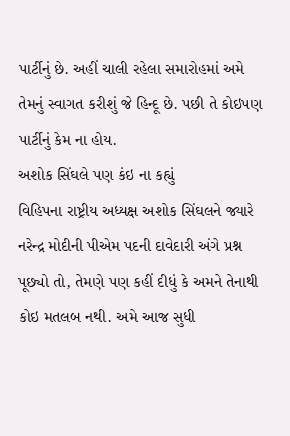પાર્ટીનું છે. અહીં ચાલી રહેલા સમારોહમાં અમે તેમનું સ્વાગત કરીશું જે હિન્દૂ છે. પછી તે કોઇપણ પાર્ટીનું કેમ ના હોય.
અશોક સિંઘલે પણ કંઇ ના કહ્યું
વિહિપના રાષ્ટ્રીય અધ્યક્ષ અશોક સિંઘલને જ્યારે નરેન્દ્ર મોદીની પીએમ પદની દાવેદારી અંગે પ્રશ્ન પૂછ્યો તો, તેમણે પણ કહીં દીધું કે અમને તેનાથી કોઇ મતલબ નથી. અમે આજ સુધી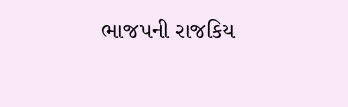ભાજપની રાજકિય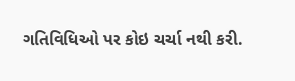ગતિવિધિઓ પર કોઇ ચર્ચા નથી કરી.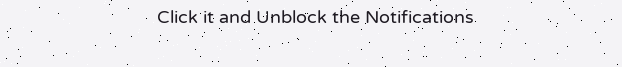Click it and Unblock the Notifications